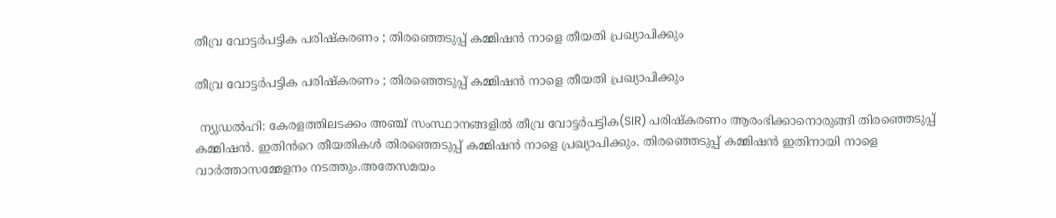തീവ്ര വോട്ടർപട്ടിക പരിഷ്‌കരണം ; തിരഞ്ഞെടുപ്പ് കമ്മിഷൻ നാളെ തീയതി പ്രഖ്യാപിക്കും

തീവ്ര വോട്ടർപട്ടിക പരിഷ്‌കരണം ; തിരഞ്ഞെടുപ്പ് കമ്മിഷൻ നാളെ തീയതി പ്രഖ്യാപിക്കും

 ന്യുഡൽഹി: കേരളത്തിലടക്കം അഞ്ച് സംസ്ഥാനങ്ങളിൽ തീവ്ര വോട്ടർപട്ടിക(SIR) പരിഷ്‌കരണം ആരംഭിക്കാനൊരുങ്ങി തിരഞ്ഞെടുപ്പ് കമ്മിഷൻ. ഇതിൻറെ തീയതികൾ തിരഞ്ഞെടുപ്പ് കമ്മിഷൻ നാളെ പ്രഖ്യാപിക്കും. തിരഞ്ഞെടുപ്പ് കമ്മിഷൻ ഇതിനായി നാളെ വാർത്താസമ്മേളനം നടത്തും.അതേസമയം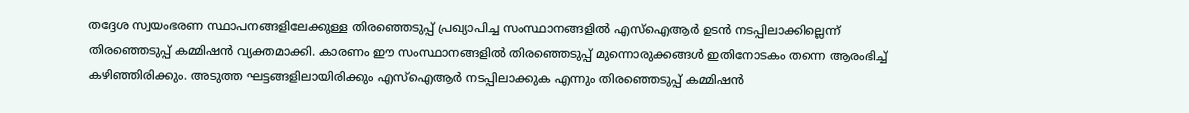തദ്ദേശ സ്വയംഭരണ സ്ഥാപനങ്ങളിലേക്കുള്ള തിരഞ്ഞെടുപ്പ് പ്രഖ്യാപിച്ച സംസ്ഥാനങ്ങളിൽ എസ്ഐആർ ഉടൻ നടപ്പിലാക്കില്ലെന്ന് തിരഞ്ഞെടുപ്പ് കമ്മിഷൻ വ്യക്തമാക്കി. കാരണം ഈ സംസ്ഥാനങ്ങളിൽ തിരഞ്ഞെടുപ്പ് മുന്നൊരുക്കങ്ങള്‍ ഇതിനോടകം തന്നെ ആരംഭിച്ച് കഴിഞ്ഞിരിക്കും. അടുത്ത ഘട്ടങ്ങളിലായിരിക്കും എസ്‌ഐആർ നടപ്പിലാക്കുക എന്നും തിരഞ്ഞെടുപ്പ് കമ്മിഷൻ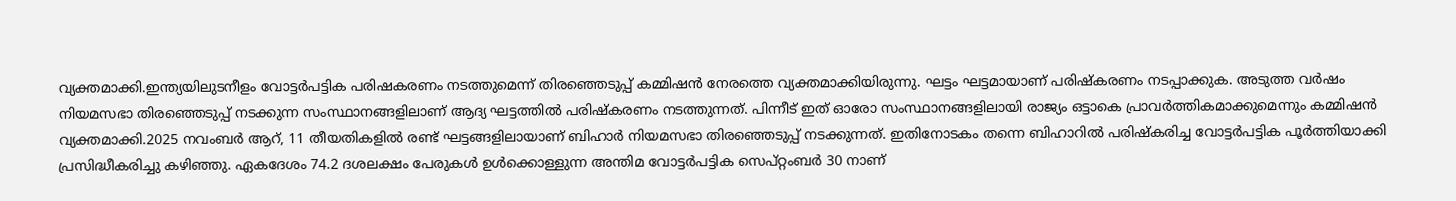വ്യക്തമാക്കി.ഇന്ത്യയിലുടനീളം വോട്ടർപട്ടിക പരിഷകരണം നടത്തുമെന്ന് തിരഞ്ഞെടുപ്പ് കമ്മിഷൻ നേരത്തെ വ്യക്തമാക്കിയിരുന്നു. ഘട്ടം ഘട്ടമായാണ് പരിഷ്‌കരണം നടപ്പാക്കുക. അടുത്ത വർഷം നിയമസഭാ തിരഞ്ഞെടുപ്പ് നടക്കുന്ന സംസ്ഥാനങ്ങളിലാണ് ആദ്യ ഘട്ടത്തിൽ പരിഷ്‌കരണം നടത്തുന്നത്. പിന്നീട് ഇത് ഓരോ സംസ്ഥാനങ്ങളിലായി രാജ്യം ഒട്ടാകെ പ്രാവർത്തികമാക്കുമെന്നും കമ്മിഷൻ വ്യക്തമാക്കി.2025 നവംബർ ആറ്, 11 തീയതികളിൽ രണ്ട് ഘട്ടങ്ങളിലായാണ് ബിഹാർ നിയമസഭാ തിരഞ്ഞെടുപ്പ് നടക്കുന്നത്. ഇതിനോടകം തന്നെ ബിഹാറിൽ പരിഷ്‌കരിച്ച വോട്ടർപട്ടിക പൂർത്തിയാക്കി പ്രസിദ്ധീകരിച്ചു കഴിഞ്ഞു. ഏകദേശം 74.2 ദശലക്ഷം പേരുകൾ ഉൾക്കൊള്ളുന്ന അന്തിമ വോട്ടർപട്ടിക സെപ്‌റ്റംബർ 30 നാണ്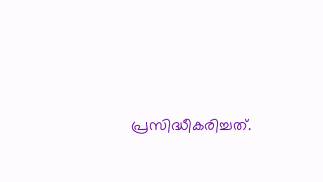പ്രസിദ്ധീകരിച്ചത്.